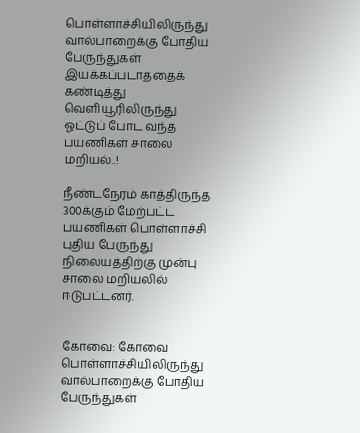பொள்ளாச்சியிலிருந்து வால்பாறைக்கு போதிய பேருந்துகள் இயக்கப்படாததைக் கண்டித்து வெளியூரிலிருந்து ஓட்டுப் போட வந்த பயணிகள் சாலை மறியல்..!

நீண்டநேரம் காத்திருந்த 300க்கும் மேற்பட்ட பயணிகள் பொள்ளாச்சி புதிய பேருந்து நிலையத்திற்கு முன்பு சாலை மறியலில் ஈடுபட்டனர்.


கோவை: கோவை பொள்ளாச்சியிலிருந்து வால்பாறைக்கு போதிய பேருந்துகள்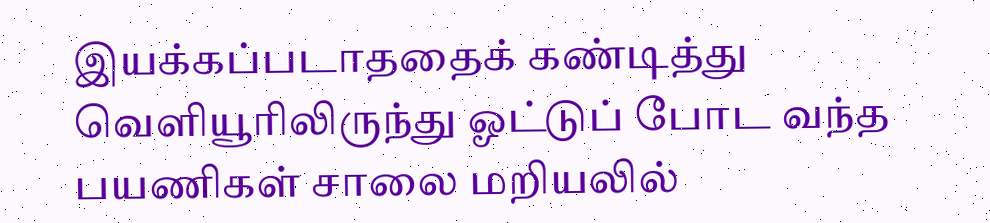இயக்கப்படாததைக் கண்டித்து வெளியூரிலிருந்து ஓட்டுப் போட வந்த பயணிகள் சாலை மறியலில்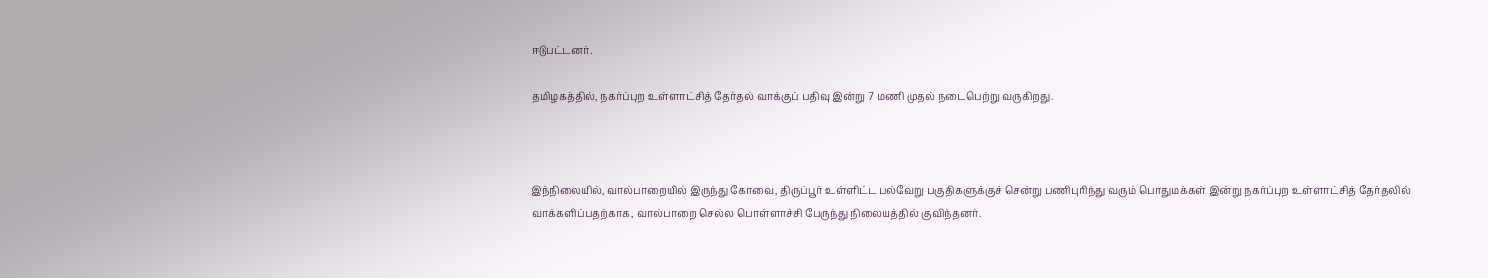ஈடுபட்டனர்.

தமிழகத்தில், நகர்ப்புற உள்ளாட்சித் தேர்தல் வாக்குப் பதிவு இன்று 7 மணி முதல் நடைபெற்று வருகிறது.



இந்நிலையில், வால்பாறையில் இருந்து கோவை, திருப்பூர் உள்ளிட்ட பல்வேறு பகுதிகளுக்குச் சென்று பணிபுரிந்து வரும் பொதுமக்கள் இன்று நகர்ப்புற உள்ளாட்சித் தேர்தலில் வாக்களிப்பதற்காக, வால்பாறை செல்ல பொள்ளாச்சி பேருந்து நிலையத்தில் குவிந்தனர்.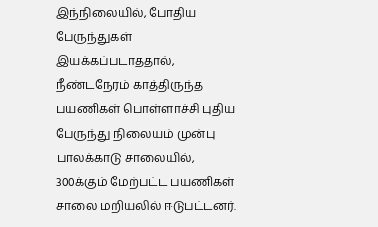இந்நிலையில், போதிய பேருந்துகள் இயக்கப்படாததால், நீண்டநேரம் காத்திருந்த பயணிகள் பொள்ளாச்சி புதிய பேருந்து நிலையம் முன்பு பாலக்காடு சாலையில், 300க்கும் மேற்பட்ட பயணிகள் சாலை மறியலில் ஈடுபட்டனர்.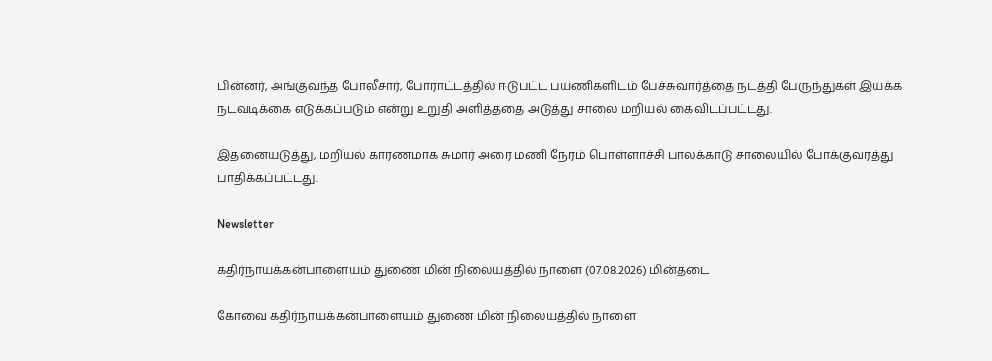பின்னர், அங்குவந்த போலீசார், போராட்டத்தில் ஈடுபட்ட பயணிகளிடம் பேச்சுவார்த்தை நடத்தி பேருந்துகள் இயக்க நடவடிக்கை எடுக்கப்படும் என்று உறுதி அளித்ததை அடுத்து சாலை மறியல் கைவிடப்பட்டது.

இதனையடுத்து, மறியல் காரணமாக சுமார் அரை மணி நேரம் பொள்ளாச்சி பாலக்காடு சாலையில் போக்குவரத்து பாதிக்கப்பட்டது.

Newsletter

கதிர்நாயக்கன்பாளையம் துணை மின் நிலையத்தில் நாளை (07.08.2026) மின்தடை

கோவை கதிர்நாயக்கன்பாளையம் துணை மின் நிலையத்தில் நாளை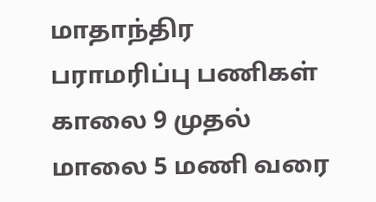மாதாந்திர பராமரிப்பு பணிகள் காலை 9 முதல் மாலை 5 மணி வரை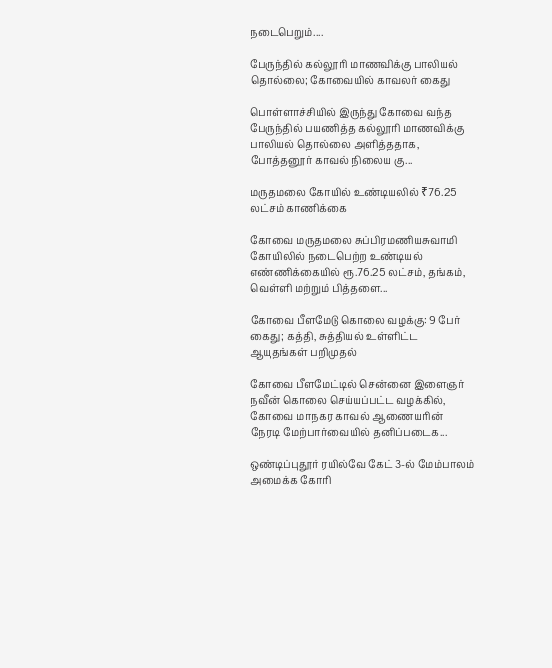நடைபெறும்....

பேருந்தில் கல்லூரி மாணவிக்கு பாலியல் தொல்லை; கோவையில் காவலர் கைது

பொள்ளாச்சியில் இருந்து கோவை வந்த பேருந்தில் பயணித்த கல்லூரி மாணவிக்கு பாலியல் தொல்லை அளித்ததாக, போத்தனூர் காவல் நிலைய கு...

மருதமலை கோயில் உண்டியலில் ₹76.25 லட்சம் காணிக்கை

கோவை மருதமலை சுப்பிரமணியசுவாமி கோயிலில் நடைபெற்ற உண்டியல் எண்ணிக்கையில் ரூ.76.25 லட்சம், தங்கம், வெள்ளி மற்றும் பித்தளை...

கோவை பீளமேடு கொலை வழக்கு: 9 பேர் கைது; கத்தி, சுத்தியல் உள்ளிட்ட ஆயுதங்கள் பறிமுதல்

கோவை பீளமேட்டில் சென்னை இளைஞர் நவீன் கொலை செய்யப்பட்ட வழக்கில், கோவை மாநகர காவல் ஆணையரின் நேரடி மேற்பார்வையில் தனிப்படைக...

ஒண்டிப்புதூர் ரயில்வே கேட் 3-ல் மேம்பாலம் அமைக்க கோரி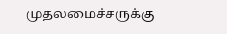முதலமைச்சருக்கு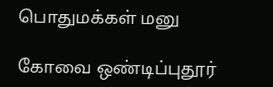பொதுமக்கள் மனு

கோவை ஒண்டிப்புதூர்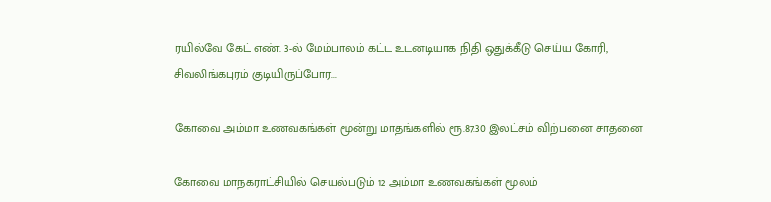ரயில்வே கேட் எண். 3-ல் மேம்பாலம் கட்ட உடனடியாக நிதி ஒதுக்கீடு செய்ய கோரி, சிவலிங்கபுரம் குடியிருப்போர...

கோவை அம்மா உணவகங்கள் மூன்று மாதங்களில் ரூ.87.30 இலட்சம் விற்பனை சாதனை

கோவை மாநகராட்சியில் செயல்படும் 12 அம்மா உணவகங்கள் மூலம்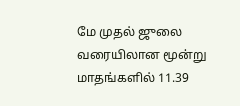மே முதல் ஜுலை வரையிலான மூன்று மாதங்களில் 11.39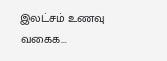இலட்சம் உணவு வகைக...